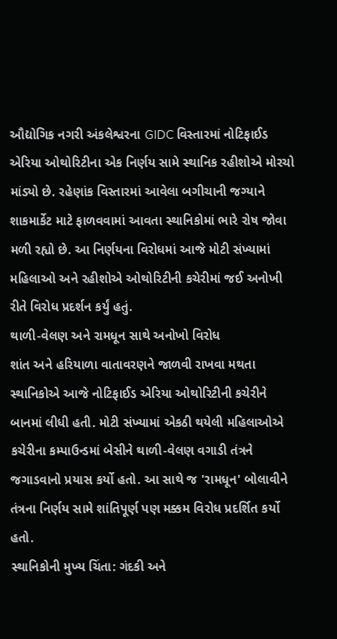ઔદ્યોગિક નગરી અંકલેશ્વરના GIDC વિસ્તારમાં નોટિફાઈડ એરિયા ઓથોરિટીના એક નિર્ણય સામે સ્થાનિક રહીશોએ મોરચો માંડ્યો છે. રહેણાંક વિસ્તારમાં આવેલા બગીચાની જગ્યાને શાકમાર્કેટ માટે ફાળવવામાં આવતા સ્થાનિકોમાં ભારે રોષ જોવા મળી રહ્યો છે. આ નિર્ણયના વિરોધમાં આજે મોટી સંખ્યામાં મહિલાઓ અને રહીશોએ ઓથોરિટીની કચેરીમાં જઈ અનોખી રીતે વિરોધ પ્રદર્શન કર્યું હતું.
થાળી-વેલણ અને રામધૂન સાથે અનોખો વિરોધ
શાંત અને હરિયાળા વાતાવરણને જાળવી રાખવા મથતા સ્થાનિકોએ આજે નોટિફાઈડ એરિયા ઓથોરિટીની કચેરીને બાનમાં લીધી હતી. મોટી સંખ્યામાં એકઠી થયેલી મહિલાઓએ કચેરીના કમ્પાઉન્ડમાં બેસીને થાળી-વેલણ વગાડી તંત્રને જગાડવાનો પ્રયાસ કર્યો હતો. આ સાથે જ 'રામધૂન' બોલાવીને તંત્રના નિર્ણય સામે શાંતિપૂર્ણ પણ મક્કમ વિરોધ પ્રદર્શિત કર્યો હતો.
સ્થાનિકોની મુખ્ય ચિંતા: ગંદકી અને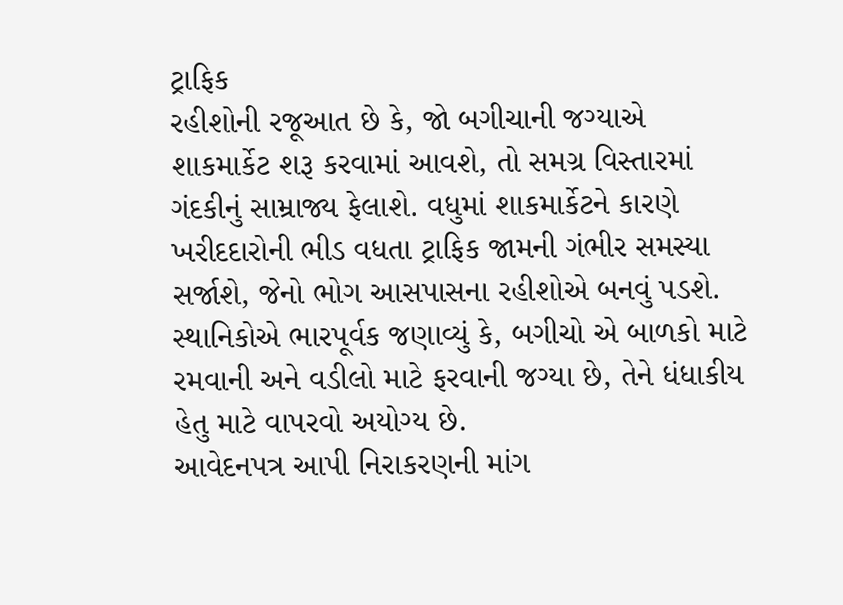ટ્રાફિક
રહીશોની રજૂઆત છે કે, જો બગીચાની જગ્યાએ શાકમાર્કેટ શરૂ કરવામાં આવશે, તો સમગ્ર વિસ્તારમાં ગંદકીનું સામ્રાજ્ય ફેલાશે. વધુમાં શાકમાર્કેટને કારણે ખરીદદારોની ભીડ વધતા ટ્રાફિક જામની ગંભીર સમસ્યા સર્જાશે, જેનો ભોગ આસપાસના રહીશોએ બનવું પડશે. સ્થાનિકોએ ભારપૂર્વક જણાવ્યું કે, બગીચો એ બાળકો માટે રમવાની અને વડીલો માટે ફરવાની જગ્યા છે, તેને ધંધાકીય હેતુ માટે વાપરવો અયોગ્ય છે.
આવેદનપત્ર આપી નિરાકરણની માંગ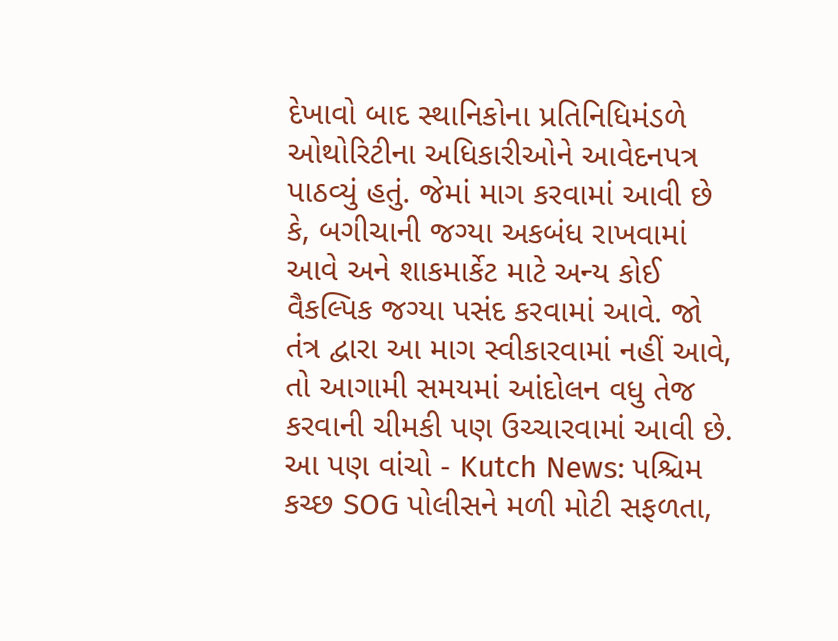દેખાવો બાદ સ્થાનિકોના પ્રતિનિધિમંડળે ઓથોરિટીના અધિકારીઓને આવેદનપત્ર પાઠવ્યું હતું. જેમાં માગ કરવામાં આવી છે કે, બગીચાની જગ્યા અકબંધ રાખવામાં આવે અને શાકમાર્કેટ માટે અન્ય કોઈ વૈકલ્પિક જગ્યા પસંદ કરવામાં આવે. જો તંત્ર દ્વારા આ માગ સ્વીકારવામાં નહીં આવે, તો આગામી સમયમાં આંદોલન વધુ તેજ કરવાની ચીમકી પણ ઉચ્ચારવામાં આવી છે.
આ પણ વાંચો - Kutch News: પશ્ચિમ કચ્છ SOG પોલીસને મળી મોટી સફળતા,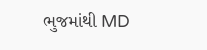ભુજમાંથી MD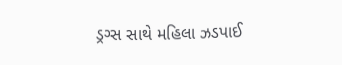ડ્રગ્સ સાથે મહિલા ઝડપાઈ